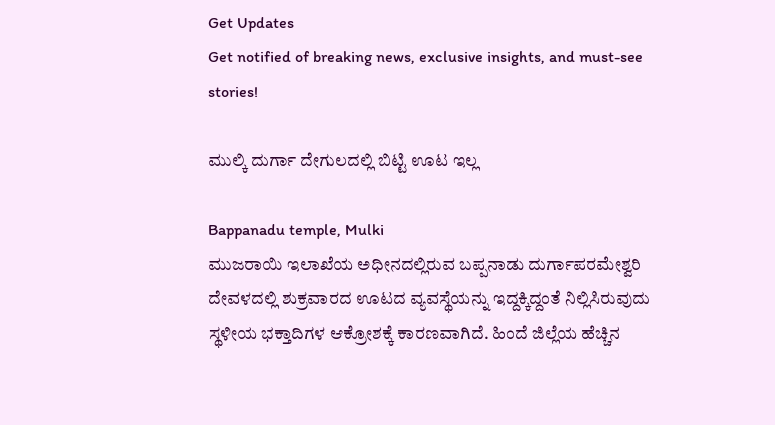Get Updates
Get notified of breaking news, exclusive insights, and must-see stories!

ಮುಲ್ಕಿ ದುರ್ಗಾ ದೇಗುಲದಲ್ಲಿ ಬಿಟ್ಟಿ ಊಟ ಇಲ್ಲ

Bappanadu temple, Mulki
ಮುಜರಾಯಿ ಇಲಾಖೆಯ ಅಧೀನದಲ್ಲಿರುವ ಬಪ್ಪನಾಡು ದುರ್ಗಾಪರಮೇಶ್ವರಿ ದೇವಳದಲ್ಲಿ ಶುಕ್ರವಾರದ ಊಟದ ವ್ಯವಸ್ಥೆಯನ್ನು ಇದ್ದಕ್ಕಿದ್ದಂತೆ ನಿಲ್ಲಿಸಿರುವುದು ಸ್ಥಳೀಯ ಭಕ್ತಾದಿಗಳ ಆಕ್ರೋಶಕ್ಕೆ ಕಾರಣವಾಗಿದೆ. ಹಿಂದೆ ಜಿಲ್ಲೆಯ ಹೆಚ್ಚಿನ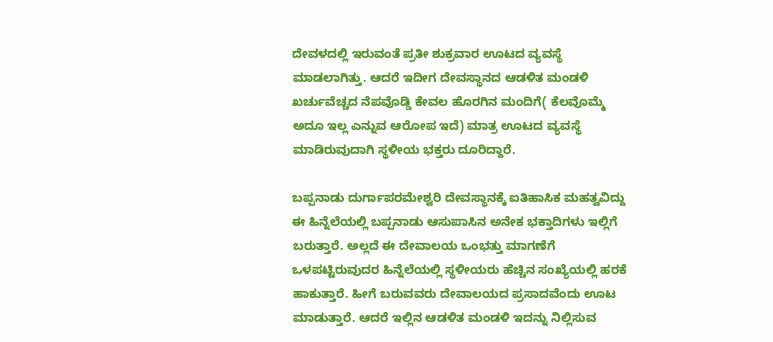ದೇವಳದಲ್ಲಿ ಇರುವಂತೆ ಪ್ರತೀ ಶುಕ್ರವಾರ ಊಟದ ವ್ಯವಸ್ಥೆ ಮಾಡಲಾಗಿತ್ತು. ಆದರೆ ಇದೀಗ ದೇವಸ್ಥಾನದ ಆಡಳಿತ ಮಂಡಳಿ ಖರ್ಚುವೆಚ್ಚದ ನೆಪವೊಡ್ಡಿ ಕೇವಲ ಹೊರಗಿನ ಮಂದಿಗೆ( ಕೆಲವೊಮ್ಮೆ ಅದೂ ಇಲ್ಲ ಎನ್ನುವ ಆರೋಪ ಇದೆ) ಮಾತ್ರ ಊಟದ ವ್ಯವಸ್ಥೆ ಮಾಡಿರುವುದಾಗಿ ಸ್ಥಳೀಯ ಭಕ್ತರು ದೂರಿದ್ದಾರೆ.

ಬಪ್ಪನಾಡು ದುರ್ಗಾಪರಮೇಶ್ವರಿ ದೇವಸ್ಥಾನಕ್ಕೆ ಐತಿಹಾಸಿಕ ಮಹತ್ವವಿದ್ದು ಈ ಹಿನ್ನೆಲೆಯಲ್ಲಿ ಬಪ್ಪನಾಡು ಆಸುಪಾಸಿನ ಅನೇಕ ಭಕ್ತಾದಿಗಳು ಇಲ್ಲಿಗೆ ಬರುತ್ತಾರೆ. ಅಲ್ಲದೆ ಈ ದೇವಾಲಯ ಒಂಭತ್ತು ಮಾಗಣೆಗೆ ಒಳಪಟ್ಟಿರುವುದರ ಹಿನ್ನೆಲೆಯಲ್ಲಿ ಸ್ಥಳೀಯರು ಹೆಚ್ಚಿನ ಸಂಖ್ಯೆಯಲ್ಲಿ ಹರಕೆ ಹಾಕುತ್ತಾರೆ. ಹೀಗೆ ಬರುವವರು ದೇವಾಲಯದ ಪ್ರಸಾದವೆಂದು ಊಟ ಮಾಡುತ್ತಾರೆ. ಆದರೆ ಇಲ್ಲಿನ ಆಡಳಿತ ಮಂಡಳಿ ಇದನ್ನು ನಿಲ್ಲಿಸುವ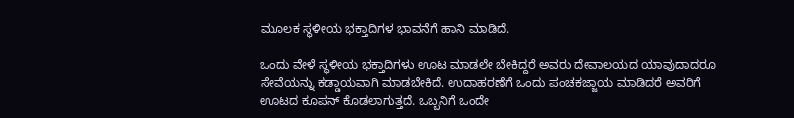ಮೂಲಕ ಸ್ಥಳೀಯ ಭಕ್ತಾದಿಗಳ ಭಾವನೆಗೆ ಹಾನಿ ಮಾಡಿದೆ.

ಒಂದು ವೇಳೆ ಸ್ಥಳೀಯ ಭಕ್ತಾದಿಗಳು ಊಟ ಮಾಡಲೇ ಬೇಕಿದ್ದರೆ ಅವರು ದೇವಾಲಯದ ಯಾವುದಾದರೂ ಸೇವೆಯನ್ನು ಕಡ್ಡಾಯವಾಗಿ ಮಾಡಬೇಕಿದೆ. ಉದಾಹರಣೆಗೆ ಒಂದು ಪಂಚಕಜ್ಜಾಯ ಮಾಡಿದರೆ ಅವರಿಗೆ ಊಟದ ಕೂಪನ್ ಕೊಡಲಾಗುತ್ತದೆ. ಒಬ್ಬನಿಗೆ ಒಂದೇ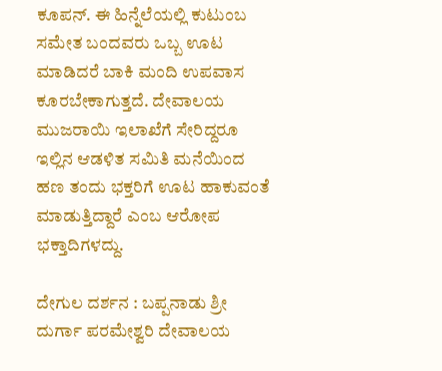ಕೂಪನ್. ಈ ಹಿನ್ನೆಲೆಯಲ್ಲಿ ಕುಟುಂಬ ಸಮೇತ ಬಂದವರು ಒಬ್ಬ ಊಟ ಮಾಡಿದರೆ ಬಾಕಿ ಮಂದಿ ಉಪವಾಸ ಕೂರಬೇಕಾಗುತ್ತದೆ. ದೇವಾಲಯ ಮುಜರಾಯಿ ಇಲಾಖೆಗೆ ಸೇರಿದ್ದರೂ ಇಲ್ಲಿನ ಆಡಳಿತ ಸಮಿತಿ ಮನೆಯಿಂದ ಹಣ ತಂದು ಭಕ್ತರಿಗೆ ಊಟ ಹಾಕುವಂತೆ ಮಾಡುತ್ತಿದ್ದಾರೆ ಎಂಬ ಆರೋಪ ಭಕ್ತಾದಿಗಳದ್ದು.

ದೇಗುಲ ದರ್ಶನ : ಬಪ್ಪನಾಡು ಶ್ರೀ ದುರ್ಗಾ ಪರಮೇಶ್ವರಿ ದೇವಾಲಯ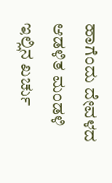ಹಾಗೆಂದು ದೇವಳದ ಆಡಳಿತ ಮಂಡಳಿ ಇಲ್ಲಿನ ಖರ್ಚು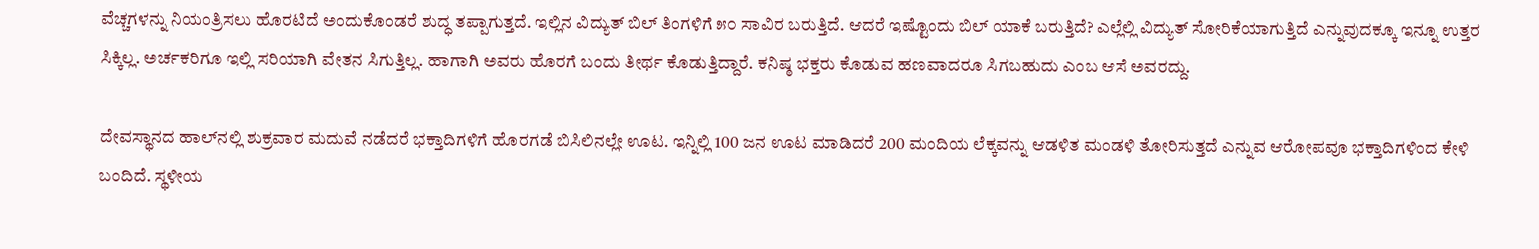ವೆಚ್ಚಗಳನ್ನು ನಿಯಂತ್ರಿಸಲು ಹೊರಟಿದೆ ಅಂದುಕೊಂಡರೆ ಶುದ್ಧ ತಪ್ಪಾಗುತ್ತದೆ. ಇಲ್ಲಿನ ವಿದ್ಯುತ್ ಬಿಲ್ ತಿಂಗಳಿಗೆ ೫೦ ಸಾವಿರ ಬರುತ್ತಿದೆ. ಆದರೆ ಇಷ್ಟೊಂದು ಬಿಲ್ ಯಾಕೆ ಬರುತ್ತಿದೆ? ಎಲ್ಲೆಲ್ಲಿ ವಿದ್ಯುತ್ ಸೋರಿಕೆಯಾಗುತ್ತಿದೆ ಎನ್ನುವುದಕ್ಕೂ ಇನ್ನೂ ಉತ್ತರ ಸಿಕ್ಕಿಲ್ಲ. ಅರ್ಚಕರಿಗೂ ಇಲ್ಲಿ ಸರಿಯಾಗಿ ವೇತನ ಸಿಗುತ್ತಿಲ್ಲ. ಹಾಗಾಗಿ ಅವರು ಹೊರಗೆ ಬಂದು ತೀರ್ಥ ಕೊಡುತ್ತಿದ್ದಾರೆ. ಕನಿಷ್ಠ ಭಕ್ತರು ಕೊಡುವ ಹಣವಾದರೂ ಸಿಗಬಹುದು ಎಂಬ ಆಸೆ ಅವರದ್ದು.

ದೇವಸ್ಥಾನದ ಹಾಲ್‌ನಲ್ಲಿ ಶುಕ್ರವಾರ ಮದುವೆ ನಡೆದರೆ ಭಕ್ತಾದಿಗಳಿಗೆ ಹೊರಗಡೆ ಬಿಸಿಲಿನಲ್ಲೇ ಊಟ. ಇನ್ನಿಲ್ಲಿ 100 ಜನ ಊಟ ಮಾಡಿದರೆ 200 ಮಂದಿಯ ಲೆಕ್ಕವನ್ನು ಆಡಳಿತ ಮಂಡಳಿ ತೋರಿಸುತ್ತದೆ ಎನ್ನುವ ಆರೋಪವೂ ಭಕ್ತಾದಿಗಳಿಂದ ಕೇಳಿ ಬಂದಿದೆ. ಸ್ಥಳೀಯ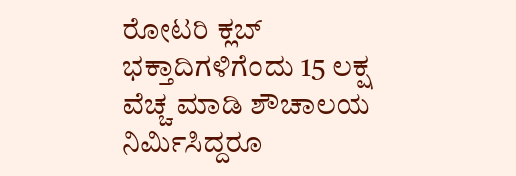ರೋಟರಿ ಕ್ಲಬ್ ಭಕ್ತಾದಿಗಳಿಗೆಂದು 15 ಲಕ್ಷ ವೆಚ್ಚ ಮಾಡಿ ಶೌಚಾಲಯ ನಿರ್ಮಿಸಿದ್ದರೂ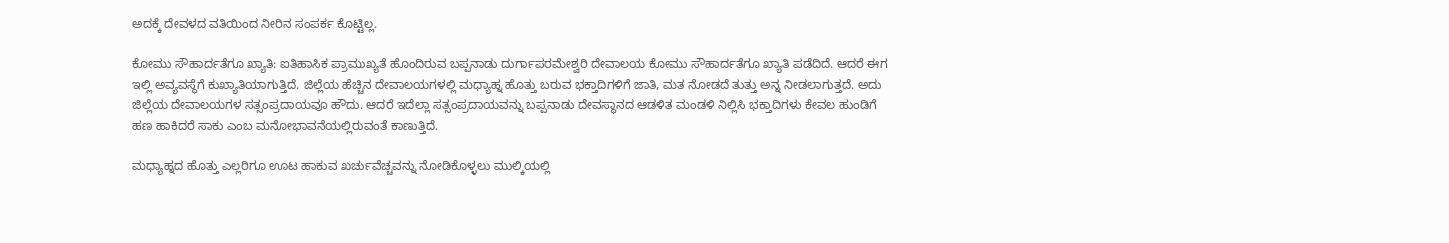ಅದಕ್ಕೆ ದೇವಳದ ವತಿಯಿಂದ ನೀರಿನ ಸಂಪರ್ಕ ಕೊಟ್ಟಿಲ್ಲ.

ಕೋಮು ಸೌಹಾರ್ದತೆಗೂ ಖ್ಯಾತಿ: ಐತಿಹಾಸಿಕ ಪ್ರಾಮುಖ್ಯತೆ ಹೊಂದಿರುವ ಬಪ್ಪನಾಡು ದುರ್ಗಾಪರಮೇಶ್ವರಿ ದೇವಾಲಯ ಕೋಮು ಸೌಹಾರ್ದತೆಗೂ ಖ್ಯಾತಿ ಪಡೆದಿದೆ. ಆದರೆ ಈಗ ಇಲ್ಲಿ ಅವ್ಯವಸ್ಥೆಗೆ ಕುಖ್ಯಾತಿಯಾಗುತ್ತಿದೆ. ಜಿಲ್ಲೆಯ ಹೆಚ್ಚಿನ ದೇವಾಲಯಗಳಲ್ಲಿ ಮಧ್ಯಾಹ್ನ ಹೊತ್ತು ಬರುವ ಭಕ್ತಾದಿಗಳಿಗೆ ಜಾತಿ, ಮತ ನೋಡದೆ ತುತ್ತು ಅನ್ನ ನೀಡಲಾಗುತ್ತದೆ. ಅದು ಜಿಲ್ಲೆಯ ದೇವಾಲಯಗಳ ಸತ್ಸಂಪ್ರದಾಯವೂ ಹೌದು. ಆದರೆ ಇದೆಲ್ಲಾ ಸತ್ಸಂಪ್ರದಾಯವನ್ನು ಬಪ್ಪನಾಡು ದೇವಸ್ಥಾನದ ಆಡಳಿತ ಮಂಡಳಿ ನಿಲ್ಲಿಸಿ ಭಕ್ತಾದಿಗಳು ಕೇವಲ ಹುಂಡಿಗೆ ಹಣ ಹಾಕಿದರೆ ಸಾಕು ಎಂಬ ಮನೋಭಾವನೆಯಲ್ಲಿರುವಂತೆ ಕಾಣುತ್ತಿದೆ.

ಮಧ್ಯಾಹ್ನದ ಹೊತ್ತು ಎಲ್ಲರಿಗೂ ಊಟ ಹಾಕುವ ಖರ್ಚುವೆಚ್ಚವನ್ನು ನೋಡಿಕೊಳ್ಳಲು ಮುಲ್ಕಿಯಲ್ಲಿ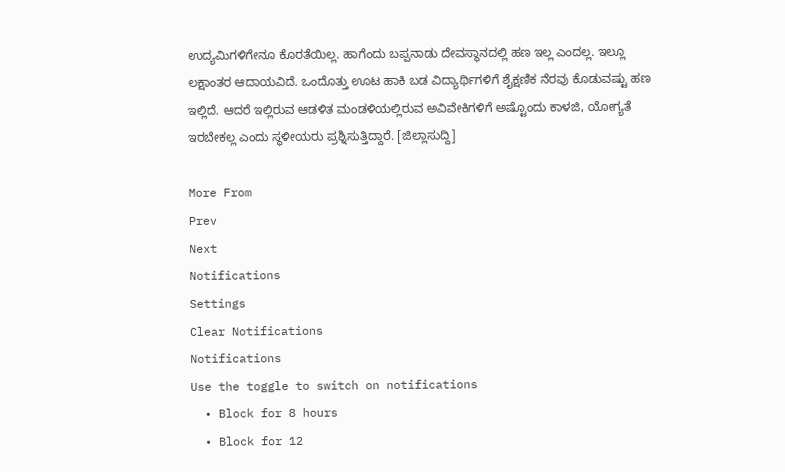ಉದ್ಯಮಿಗಳಿಗೇನೂ ಕೊರತೆಯಿಲ್ಲ. ಹಾಗೆಂದು ಬಪ್ಪನಾಡು ದೇವಸ್ಥಾನದಲ್ಲಿ ಹಣ ಇಲ್ಲ ಎಂದಲ್ಲ. ಇಲ್ಲೂ ಲಕ್ಷಾಂತರ ಆದಾಯವಿದೆ. ಒಂದೊತ್ತು ಊಟ ಹಾಕಿ ಬಡ ವಿದ್ಯಾರ್ಥಿಗಳಿಗೆ ಶೈಕ್ಷಣಿಕ ನೆರವು ಕೊಡುವಷ್ಟು ಹಣ ಇಲ್ಲಿದೆ. ಆದರೆ ಇಲ್ಲಿರುವ ಆಡಳಿತ ಮಂಡಳಿಯಲ್ಲಿರುವ ಅವಿವೇಕಿಗಳಿಗೆ ಅಷ್ಟೊಂದು ಕಾಳಜಿ, ಯೋಗ್ಯತೆ ಇರಬೇಕಲ್ಲ ಎಂದು ಸ್ಥಳೀಯರು ಪ್ರಶ್ನಿಸುತ್ತಿದ್ದಾರೆ. [ಜಿಲ್ಲಾಸುದ್ದಿ]

More From
Prev
Next
Notifications
Settings
Clear Notifications
Notifications
Use the toggle to switch on notifications
  • Block for 8 hours
  • Block for 12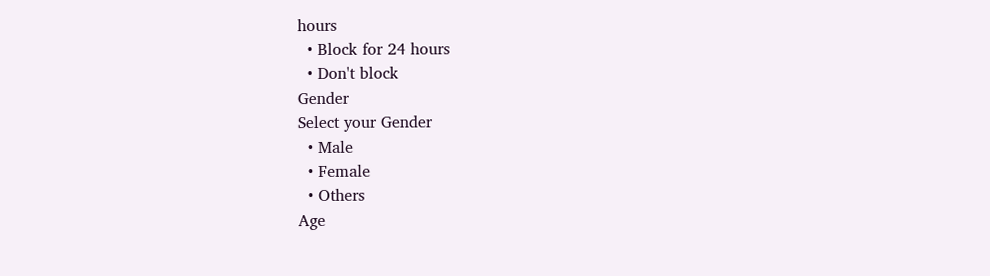hours
  • Block for 24 hours
  • Don't block
Gender
Select your Gender
  • Male
  • Female
  • Others
Age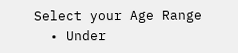Select your Age Range
  • Under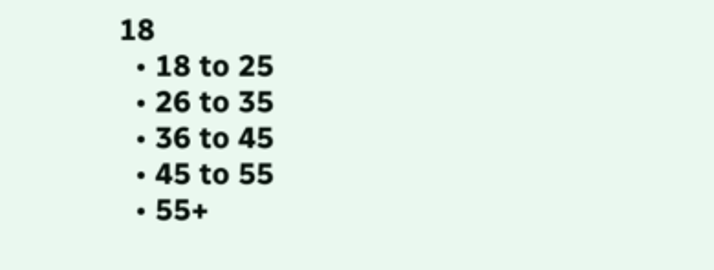18
  • 18 to 25
  • 26 to 35
  • 36 to 45
  • 45 to 55
  • 55+